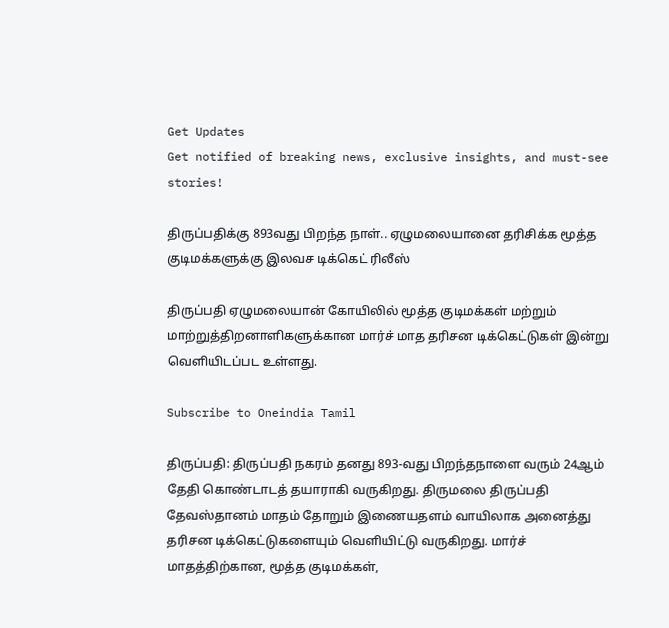Get Updates
Get notified of breaking news, exclusive insights, and must-see stories!

திருப்பதிக்கு 893வது பிறந்த நாள்.. ஏழுமலையானை தரிசிக்க மூத்த குடிமக்களுக்கு இலவச டிக்கெட் ரிலீஸ்

திருப்பதி ஏழுமலையான் கோயிலில் மூத்த குடிமக்கள் மற்றும் மாற்றுத்திறனாளிகளுக்கான மார்ச் மாத தரிசன டிக்கெட்டுகள் இன்று வெளியிடப்பட உள்ளது.

Subscribe to Oneindia Tamil

திருப்பதி: திருப்பதி நகரம் தனது 893-வது பிறந்தநாளை வரும் 24ஆம் தேதி கொண்டாடத் தயாராகி வருகிறது. திருமலை திருப்பதி தேவஸ்தானம் மாதம் தோறும் இணையதளம் வாயிலாக அனைத்து தரிசன டிக்கெட்டுகளையும் வெளியிட்டு வருகிறது. மார்ச் மாதத்திற்கான, மூத்த குடிமக்கள்,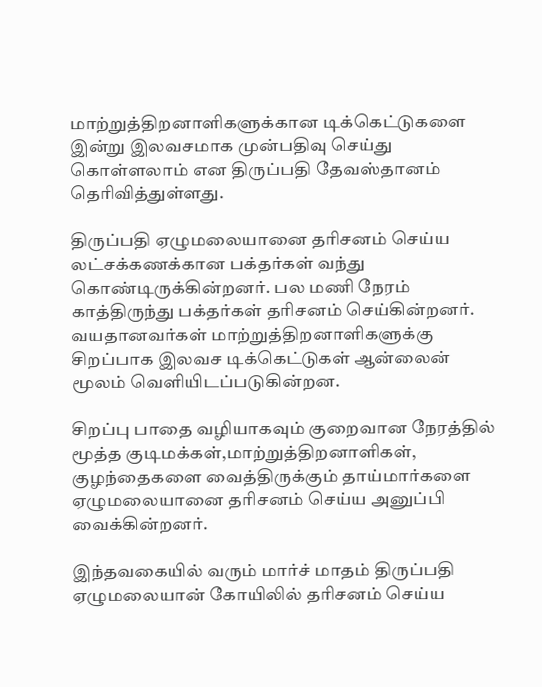மாற்றுத்திறனாளிகளுக்கான டிக்கெட்டுகளை இன்று இலவசமாக முன்பதிவு செய்து கொள்ளலாம் என திருப்பதி தேவஸ்தானம் தெரிவித்துள்ளது.

திருப்பதி ஏழுமலையானை தரிசனம் செய்ய லட்சக்கணக்கான பக்தர்கள் வந்து கொண்டிருக்கின்றனர். பல மணி நேரம் காத்திருந்து பக்தர்கள் தரிசனம் செய்கின்றனர். வயதானவர்கள் மாற்றுத்திறனாளிகளுக்கு சிறப்பாக இலவச டிக்கெட்டுகள் ஆன்லைன் மூலம் வெளியிடப்படுகின்றன.

சிறப்பு பாதை வழியாகவும் குறைவான நேரத்தில் மூத்த குடிமக்கள்,மாற்றுத்திறனாளிகள், குழந்தைகளை வைத்திருக்கும் தாய்மார்களை ஏழுமலையானை தரிசனம் செய்ய அனுப்பி வைக்கின்றனர்.

இந்தவகையில் வரும் மார்ச் மாதம் திருப்பதி ஏழுமலையான் கோயிலில் தரிசனம் செய்ய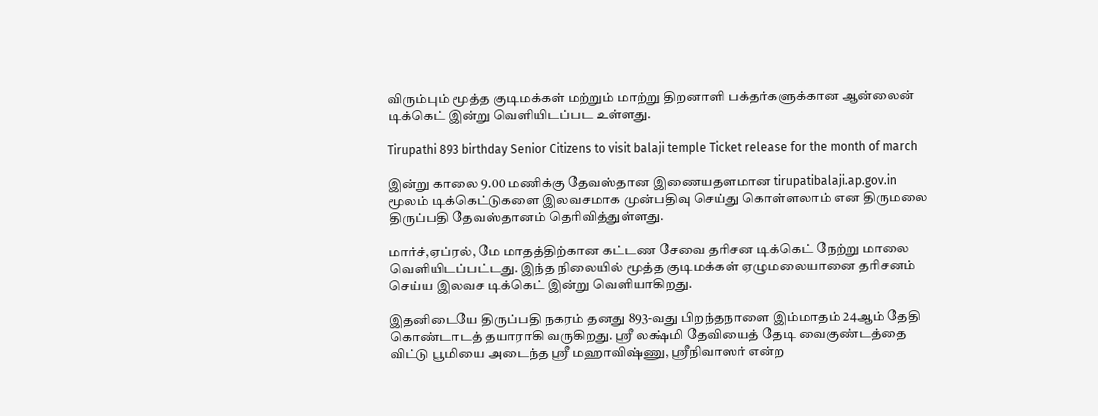விரும்பும் மூத்த குடிமக்கள் மற்றும் மாற்று திறனாளி பக்தர்களுக்கான ஆன்லைன் டிக்கெட் இன்று வெளியிடப்பட உள்ளது.

Tirupathi 893 birthday Senior Citizens to visit balaji temple Ticket release for the month of march

இன்று காலை 9.00 மணிக்கு தேவஸ்தான இணையதளமான tirupatibalaji.ap.gov.in மூலம் டிக்கெட்டுகளை இலவசமாக முன்பதிவு செய்து கொள்ளலாம் என திருமலை திருப்பதி தேவஸ்தானம் தெரிவித்துள்ளது.

மார்ச்,ஏப்ரல், மே மாதத்திற்கான கட்டண சேவை தரிசன டிக்கெட் நேற்று மாலை வெளியிடப்பட்டது. இந்த நிலையில் மூத்த குடிமக்கள் ஏழுமலையானை தரிசனம் செய்ய இலவச டிக்கெட் இன்று வெளியாகிறது.

இதனிடையே திருப்பதி நகரம் தனது 893-வது பிறந்தநாளை இம்மாதம் 24ஆம் தேதி கொண்டாடத் தயாராகி வருகிறது. ஸ்ரீ லக்ஷ்மி தேவியைத் தேடி வைகுண்டத்தை விட்டு பூமியை அடைந்த ஸ்ரீ மஹாவிஷ்ணு, ஸ்ரீநிவாஸர் என்ற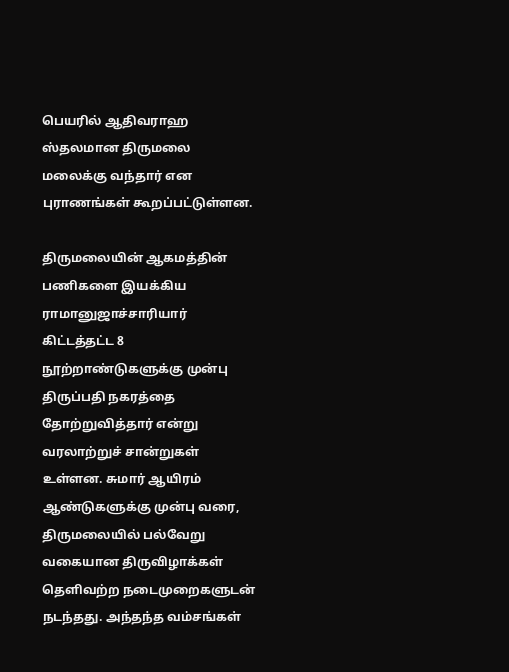பெயரில் ஆதிவராஹ ஸ்தலமான திருமலை மலைக்கு வந்தார் என புராணங்கள் கூறப்பட்டுள்ளன.

திருமலையின் ஆகமத்தின் பணிகளை இயக்கிய ராமானுஜாச்சாரியார் கிட்டத்தட்ட 8 நூற்றாண்டுகளுக்கு முன்பு திருப்பதி நகரத்தை தோற்றுவித்தார் என்று வரலாற்றுச் சான்றுகள் உள்ளன. சுமார் ஆயிரம் ஆண்டுகளுக்கு முன்பு வரை, திருமலையில் பல்வேறு வகையான திருவிழாக்கள் தெளிவற்ற நடைமுறைகளுடன் நடந்தது. அந்தந்த வம்சங்கள்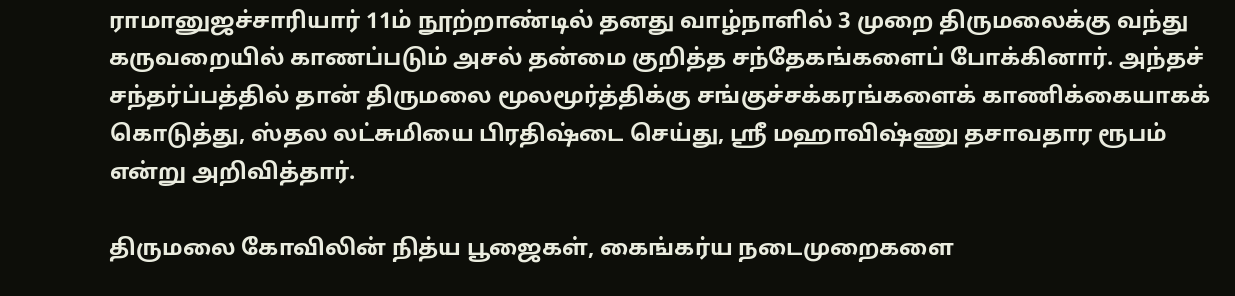ராமானுஜச்சாரியார் 11ம் நூற்றாண்டில் தனது வாழ்நாளில் 3 முறை திருமலைக்கு வந்து கருவறையில் காணப்படும் அசல் தன்மை குறித்த சந்தேகங்களைப் போக்கினார். அந்தச் சந்தர்ப்பத்தில் தான் திருமலை மூலமூர்த்திக்கு சங்குச்சக்கரங்களைக் காணிக்கையாகக் கொடுத்து, ஸ்தல லட்சுமியை பிரதிஷ்டை செய்து, ஸ்ரீ மஹாவிஷ்ணு தசாவதார ரூபம் என்று அறிவித்தார்.

திருமலை கோவிலின் நித்ய பூஜைகள், கைங்கர்ய நடைமுறைகளை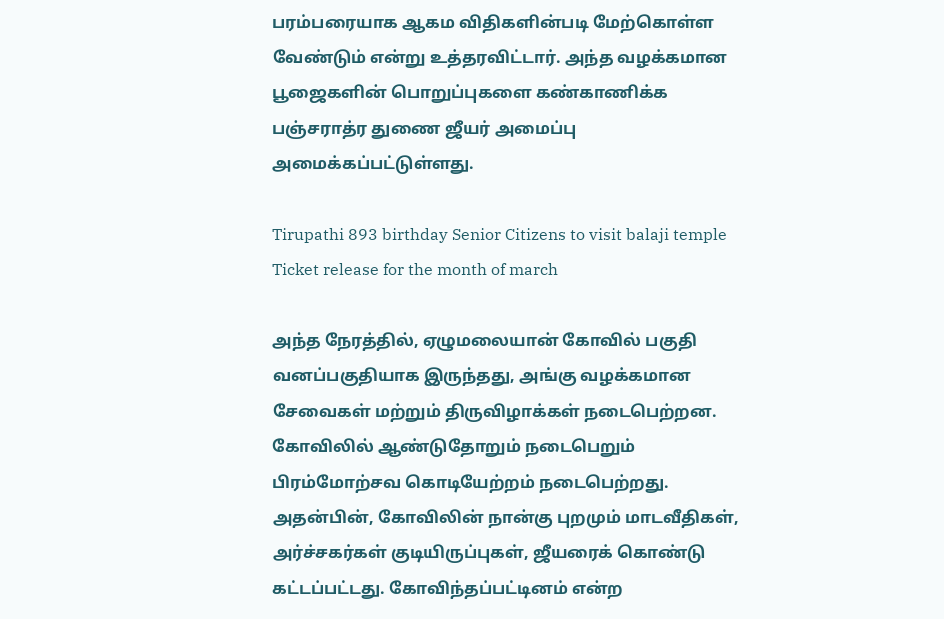பரம்பரையாக ஆகம விதிகளின்படி மேற்கொள்ள வேண்டும் என்று உத்தரவிட்டார். அந்த வழக்கமான பூஜைகளின் பொறுப்புகளை கண்காணிக்க பஞ்சராத்ர துணை ஜீயர் அமைப்பு அமைக்கப்பட்டுள்ளது.

Tirupathi 893 birthday Senior Citizens to visit balaji temple Ticket release for the month of march

அந்த நேரத்தில், ஏழுமலையான் கோவில் பகுதி வனப்பகுதியாக இருந்தது, அங்கு வழக்கமான சேவைகள் மற்றும் திருவிழாக்கள் நடைபெற்றன. கோவிலில் ஆண்டுதோறும் நடைபெறும் பிரம்மோற்சவ கொடியேற்றம் நடைபெற்றது. அதன்பின், கோவிலின் நான்கு புறமும் மாடவீதிகள், அர்ச்சகர்கள் குடியிருப்புகள், ஜீயரைக் கொண்டு கட்டப்பட்டது. கோவிந்தப்பட்டினம் என்ற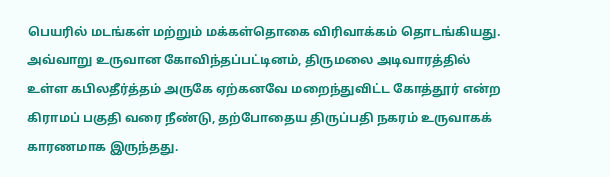பெயரில் மடங்கள் மற்றும் மக்கள்தொகை விரிவாக்கம் தொடங்கியது. அவ்வாறு உருவான கோவிந்தப்பட்டினம், திருமலை அடிவாரத்தில் உள்ள கபிலதீர்த்தம் அருகே ஏற்கனவே மறைந்துவிட்ட கோத்தூர் என்ற கிராமப் பகுதி வரை நீண்டு, தற்போதைய திருப்பதி நகரம் உருவாகக் காரணமாக இருந்தது.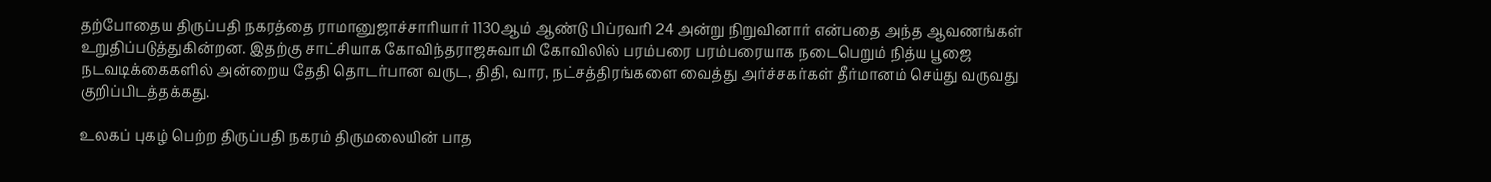தற்போதைய திருப்பதி நகரத்தை ராமானுஜாச்சாரியார் 1130ஆம் ஆண்டு பிப்ரவரி 24 அன்று நிறுவினார் என்பதை அந்த ஆவணங்கள் உறுதிப்படுத்துகின்றன. இதற்கு சாட்சியாக கோவிந்தராஜசுவாமி கோவிலில் பரம்பரை பரம்பரையாக நடைபெறும் நித்ய பூஜை நடவடிக்கைகளில் அன்றைய தேதி தொடர்பான வருட, திதி, வார, நட்சத்திரங்களை வைத்து அர்ச்சகர்கள் தீர்மானம் செய்து வருவது குறிப்பிடத்தக்கது.

உலகப் புகழ் பெற்ற திருப்பதி நகரம் திருமலையின் பாத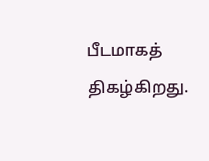பீடமாகத் திகழ்கிறது.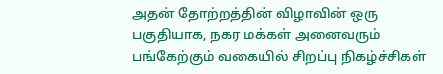அதன் தோற்றத்தின் விழாவின் ஒரு பகுதியாக, நகர மக்கள் அனைவரும் பங்கேற்கும் வகையில் சிறப்பு நிகழ்ச்சிகள்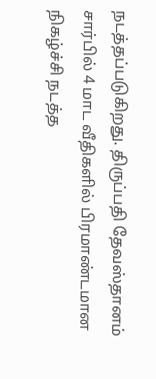நடத்தப்படுகிறது. திருப்பதி தேவஸ்தானம் சார்பில் 4 மாட வீதிகளில் பிரமாண்டமான நிகழ்ச்சி நடத்த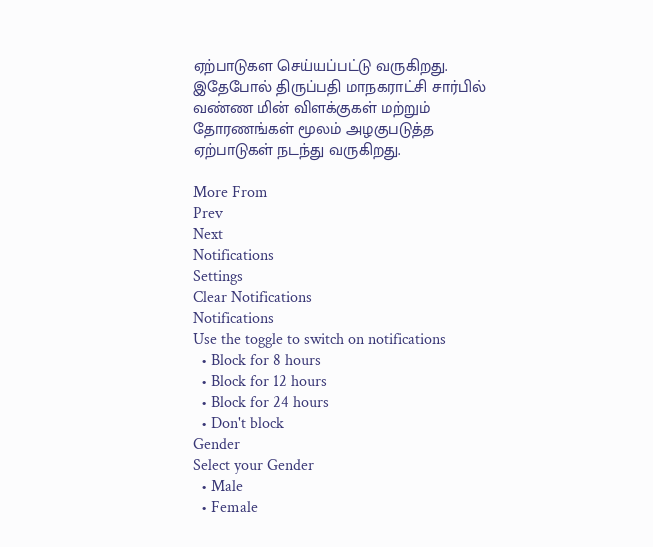ஏற்பாடுகள செய்யப்பட்டு வருகிறது. இதேபோல் திருப்பதி மாநகராட்சி சார்பில் வண்ண மின் விளக்குகள் மற்றும் தோரணங்கள் மூலம் அழகுபடுத்த ஏற்பாடுகள் நடந்து வருகிறது.

More From
Prev
Next
Notifications
Settings
Clear Notifications
Notifications
Use the toggle to switch on notifications
  • Block for 8 hours
  • Block for 12 hours
  • Block for 24 hours
  • Don't block
Gender
Select your Gender
  • Male
  • Female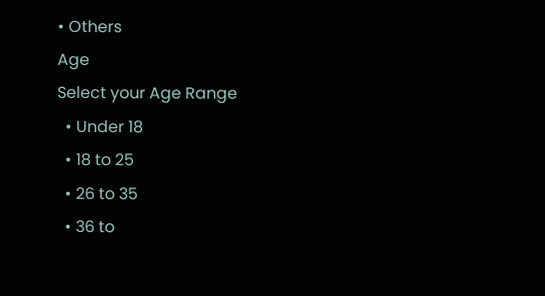• Others
Age
Select your Age Range
  • Under 18
  • 18 to 25
  • 26 to 35
  • 36 to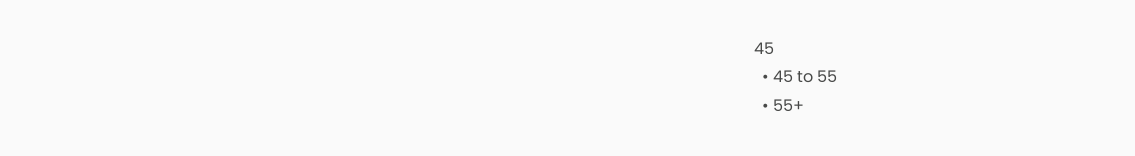45
  • 45 to 55
  • 55+